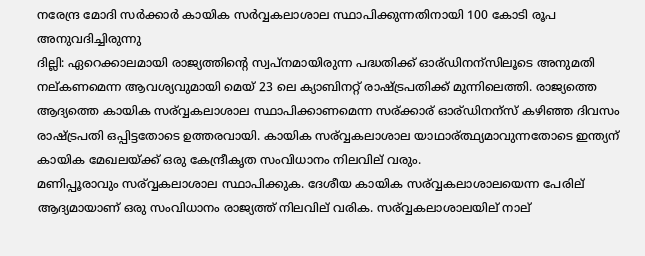നരേന്ദ്ര മോദി സര്‍ക്കാര്‍ കായിക സര്‍വ്വകലാശാല സ്ഥാപിക്കുന്നതിനായി 100 കോടി രൂപ അനുവദിച്ചിരുന്നു
ദില്ലി: ഏറെക്കാലമായി രാജ്യത്തിന്റെ സ്വപ്നമായിരുന്ന പദ്ധതിക്ക് ഓര്ഡിനന്സിലൂടെ അനുമതി നല്കണമെന്ന ആവശ്യവുമായി മെയ് 23 ലെ ക്യാബിനറ്റ് രാഷ്ട്രപതിക്ക് മുന്നിലെത്തി. രാജ്യത്തെ ആദ്യത്തെ കായിക സര്വ്വകലാശാല സ്ഥാപിക്കാണമെന്ന സര്ക്കാര് ഓര്ഡിനന്സ് കഴിഞ്ഞ ദിവസം രാഷ്ട്രപതി ഒപ്പിട്ടതോടെ ഉത്തരവായി. കായിക സര്വ്വകലാശാല യാഥാര്ത്ഥ്യമാവുന്നതോടെ ഇന്ത്യന് കായിക മേഖലയ്ക്ക് ഒരു കേന്ദ്രീകൃത സംവിധാനം നിലവില് വരും.
മണിപ്പൂരാവും സര്വ്വകലാശാല സ്ഥാപിക്കുക. ദേശീയ കായിക സര്വ്വകലാശാലയെന്ന പേരില് ആദ്യമായാണ് ഒരു സംവിധാനം രാജ്യത്ത് നിലവില് വരിക. സര്വ്വകലാശാലയില് നാല്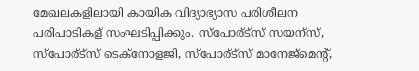മേഖലകളിലായി കായിക വിദ്യാഭ്യാസ പരിശീലന പരിപാടികള് സംഘടിപ്പിക്കും. സ്പോര്ട്സ് സയന്സ്, സ്പോര്ട്സ് ടെക്നോളജി, സ്പോര്ട്സ് മാനേജ്മെന്റ്,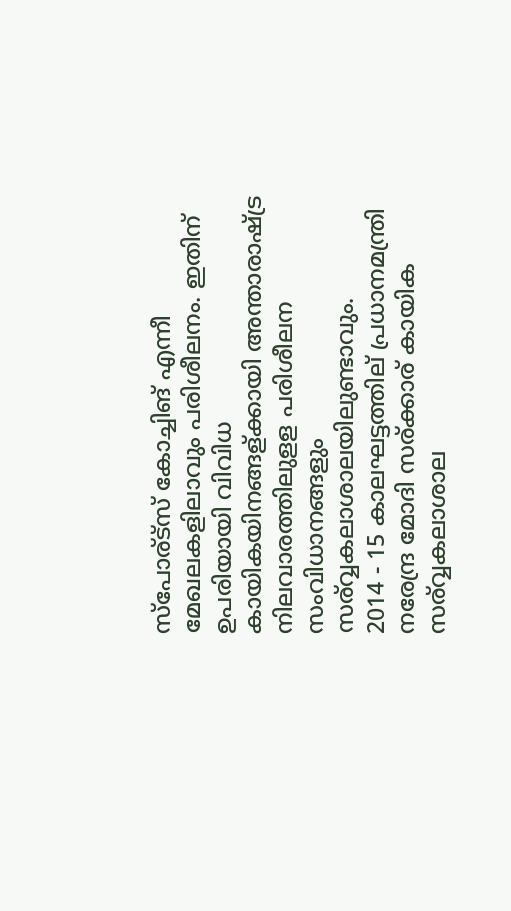സ്പോര്ട്സ് കോച്ചിങ് എന്നീ മേഖലകളിലാവും പരിശീലനം. ഇതിന് ഉപരിയായി വിവിധ കായികയിനങ്ങള്ക്കായി അന്താരാഷ്ട്ര നിലവാരത്തിലുളള പരിശീലന സംവിധാനങ്ങളും സര്വ്വകലാശാലയിലുണ്ടാവും.
2014 - 15 കാലഘട്ടത്തില് പ്രധാനമന്ത്രി നരേന്ദ്ര മോദി സര്ക്കാര് കായിക സര്വ്വകലാശാല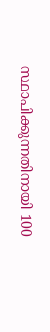സ്ഥാപിക്കുന്നതിനായി 100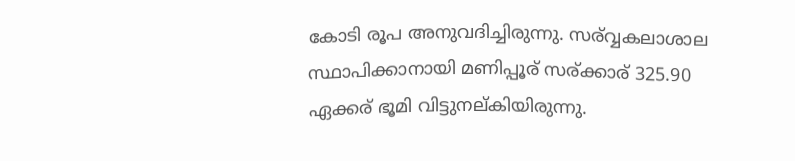കോടി രൂപ അനുവദിച്ചിരുന്നു. സര്വ്വകലാശാല സ്ഥാപിക്കാനായി മണിപ്പൂര് സര്ക്കാര് 325.90 ഏക്കര് ഭൂമി വിട്ടുനല്കിയിരുന്നു.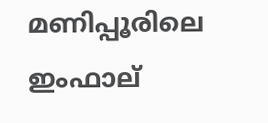മണിപ്പൂരിലെ ഇംഫാല്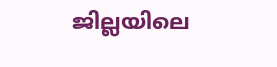ജില്ലയിലെ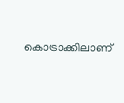കൊട്രാക്കിലാണ്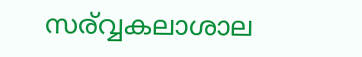സര്വ്വകലാശാല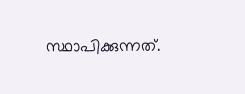സ്ഥാപിക്കുന്നത്.